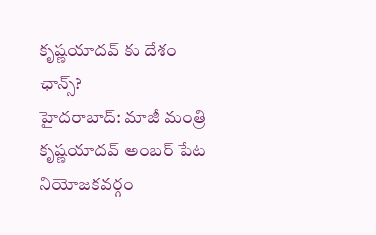కృష్ణయాదవ్ కు దేశం ఛాన్స్?
హైదరాబాద్: మాజీ మంత్రి కృష్ణయాదవ్ అంబర్ పేట నియోజకవర్గం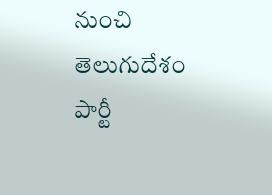నుంచి తెలుగుదేశం పార్టీ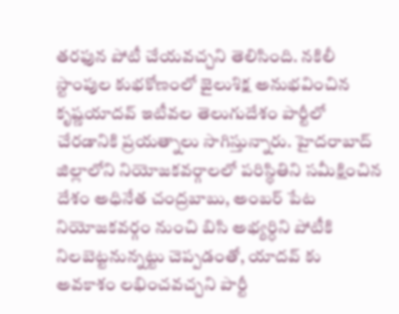తరఫున పోటీ చేయవచ్చని తెలిసింది. నకిలీ స్టాంపుల కుభకోణంలో జైలుశిక్ష అనుభవించిన కృష్ణయాదవ్ ఇటీవల తెలుగుదేశం పార్టీలో చేరడానికి ప్రయత్నాలు సాగిస్తున్నారు. హైదరాబాద్ జిల్లాలోని నియోజకవర్గాలలో పరిస్థితిని సమీక్షించిన దేశం అధినేత చంద్రబాబు, అంబర్ పేట నియోజకవర్గం నుంచి బిసి అభ్యర్ధిని పోటీకి నిలబెట్టనున్నట్టు చెప్పడంతో, యాదవ్ కు అవకాశం లభించవచ్చని పార్టీ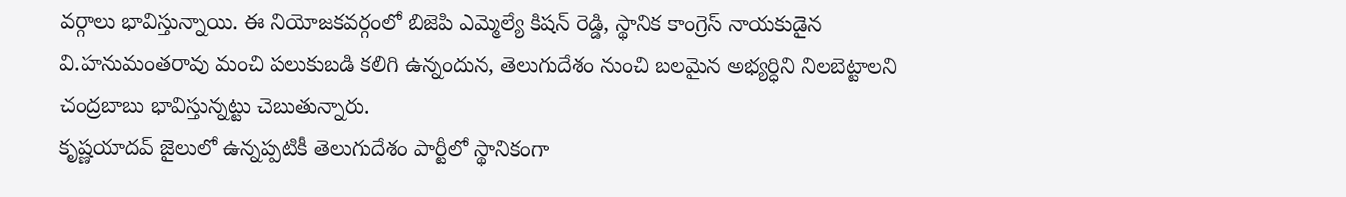వర్గాలు భావిస్తున్నాయి. ఈ నియోజకవర్గంలో బిజెపి ఎమ్మెల్యే కిషన్ రెడ్డి, స్థానిక కాంగ్రెస్ నాయకుడైన వి.హనుమంతరావు మంచి పలుకుబడి కలిగి ఉన్నందున, తెలుగుదేశం నుంచి బలమైన అభ్యర్ధిని నిలబెట్టాలని చంద్రబాబు భావిస్తున్నట్టు చెబుతున్నారు.
కృష్ణయాదవ్ జైలులో ఉన్నప్పటికీ తెలుగుదేశం పార్టీలో స్థానికంగా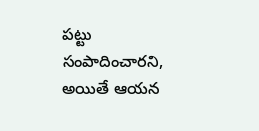పట్టు సంపాదించారని, అయితే ఆయన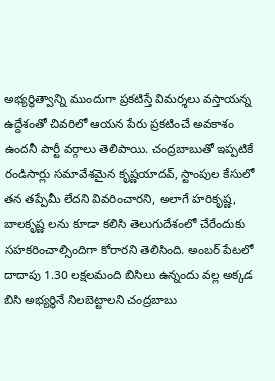అభ్యర్ధిత్వాన్ని ముందుగా ప్రకటిస్తే విమర్శలు వస్తాయన్న ఉద్దేశంతో చివరిలో ఆయన పేరు ప్రకటించే అవకాశం ఉందనీ పార్టీ వర్గాలు తెలిపాయి. చంద్రబాబుతో ఇప్పటికే రండిసార్లు సమావేశమైన కృష్ణయాదవ్, స్టాంపుల కేసులో తన తప్పేమీ లేదని వివరించారని, అలాగే హరికృష్ణ, బాలకృష్ణ లను కూడా కలిసి తెలుగుదేశంలో చేరేందుకు సహకరించాల్సిందిగా కోరారని తెలిసింది. అంబర్ పేటలో దాదాపు 1.30 లక్షలమంది బిసిలు ఉన్నందు వల్ల అక్కడ బిసి అభ్యర్ధినే నిలబెట్టాలని చంద్రబాబు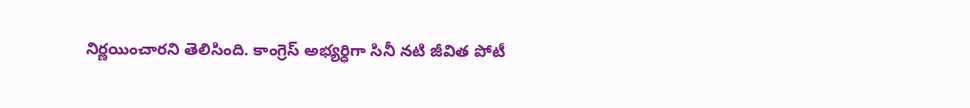నిర్ణయించారని తెలిసింది. కాంగ్రెస్ అభ్యర్ధిగా సినీ నటి జీవిత పోటీ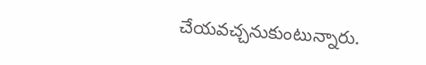చేయవచ్చనుకుంటున్నారు.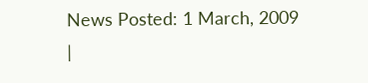News Posted: 1 March, 2009
|